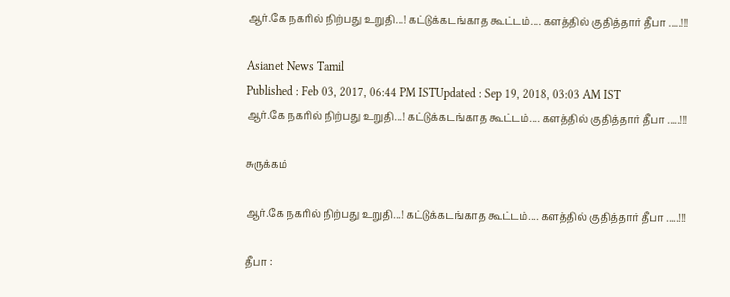ஆர்.கே நகரில் நிற்பது உறுதி...! கட்டுக்கடங்காத கூட்டம்.... களத்தில் குதித்தார் தீபா .....!!!

Asianet News Tamil
Published : Feb 03, 2017, 06:44 PM ISTUpdated : Sep 19, 2018, 03:03 AM IST
ஆர்.கே நகரில் நிற்பது உறுதி...! கட்டுக்கடங்காத கூட்டம்.... களத்தில் குதித்தார் தீபா .....!!!

சுருக்கம்

ஆர்.கே நகரில் நிற்பது உறுதி...! கட்டுக்கடங்காத கூட்டம்.... களத்தில் குதித்தார் தீபா .....!!!

தீபா :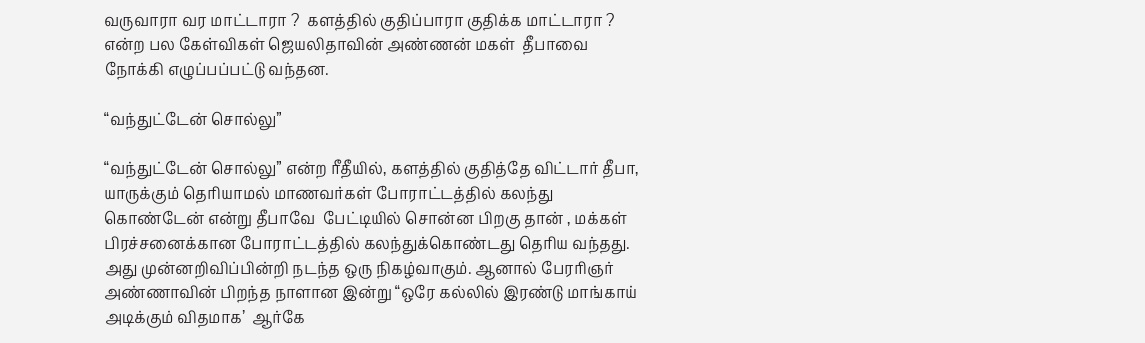வருவாரா வர மாட்டாரா ?  களத்தில் குதிப்பாரா குதிக்க மாட்டாரா ? என்ற பல கேள்விகள் ஜெயலிதாவின் அண்ணன் மகள்  தீபாவை நோக்கி எழுப்பப்பட்டு வந்தன.

“வந்துட்டேன் சொல்லு”

“வந்துட்டேன் சொல்லு” என்ற ரீதீயில், களத்தில் குதித்தே விட்டார் தீபா, யாருக்கும் தெரியாமல் மாணவர்கள் போராட்டத்தில் கலந்து கொண்டேன் என்று தீபாவே  பேட்டியில் சொன்ன பிறகு தான் , மக்கள் பிரச்சனைக்கான போராட்டத்தில் கலந்துக்கொண்டது தெரிய வந்தது. அது முன்னறிவிப்பின்றி நடந்த ஒரு நிகழ்வாகும். ஆனால் பேரரிஞர்  அண்ணாவின் பிறந்த நாளான இன்று “ஒரே கல்லில் இரண்டு மாங்காய் அடிக்கும் விதமாக’  ஆர்கே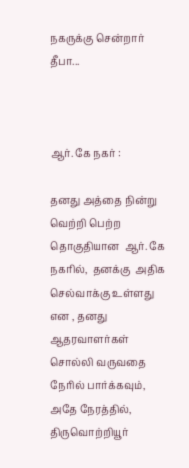நகருக்கு சென்றார் தீபா...



ஆர். கே நகர் :

தனது அத்தை நின்று வெற்றி பெற்ற தொகுதியான  ஆர். கே  நகரில்,  தனக்கு  அதிக செல்வாக்கு உள்ளது என , தனது ஆதரவாளர்கள் சொல்லி வருவதை  நேரில் பார்க்கவும், அதே நேரத்தில்,  திருவொற்றியூர்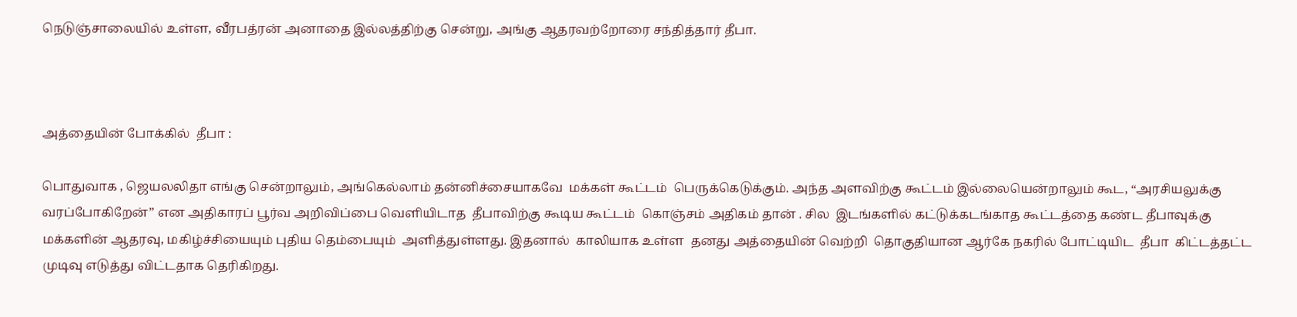நெடுஞ்சாலையில் உள்ள, வீரபத்ரன் அனாதை இல்லத்திற்கு சென்று, அங்கு ஆதரவற்றோரை சந்தித்தார் தீபா.



அத்தையின் போக்கில்  தீபா :

பொதுவாக , ஜெயலலிதா எங்கு சென்றாலும், அங்கெல்லாம் தன்னிச்சையாகவே  மக்கள் கூட்டம்  பெருக்கெடுக்கும். அந்த அளவிற்கு கூட்டம் இல்லையென்றாலும் கூட, “அரசியலுக்கு வரப்போகிறேன்” என அதிகாரப் பூர்வ அறிவிப்பை வெளியிடாத  தீபாவிற்கு கூடிய கூட்டம்  கொஞ்சம் அதிகம் தான் . சில  இடங்களில் கட்டுக்கடங்காத கூட்டத்தை கண்ட தீபாவுக்கு மக்களின் ஆதரவு, மகிழ்ச்சியையும் புதிய தெம்பையும்  அளித்துள்ளது. இதனால்  காலியாக உள்ள  தனது அத்தையின் வெற்றி  தொகுதியான ஆர்கே நகரில் போட்டியிட  தீபா  கிட்டத்தட்ட முடிவு எடுத்து விட்டதாக தெரிகிறது.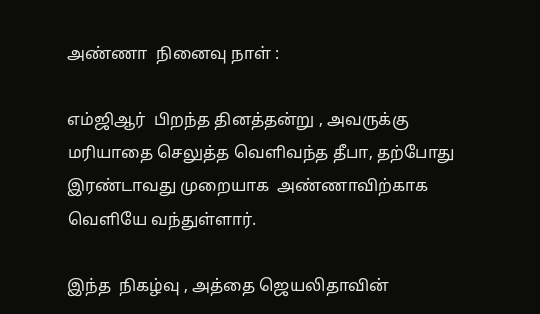அண்ணா  நினைவு நாள் :

எம்ஜிஆர்  பிறந்த தினத்தன்று , அவருக்கு மரியாதை செலுத்த வெளிவந்த தீபா, தற்போது இரண்டாவது முறையாக  அண்ணாவிற்காக வெளியே வந்துள்ளார்.

இந்த  நிகழ்வு , அத்தை ஜெயலிதாவின்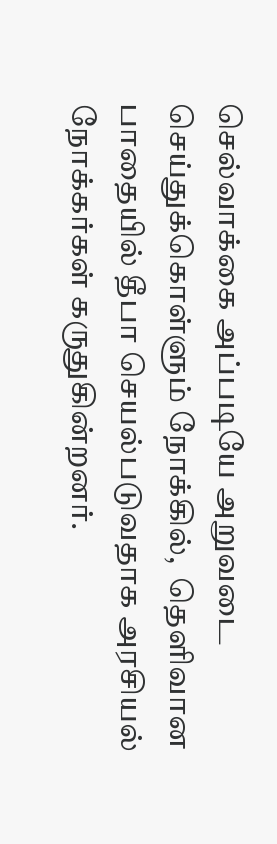செல்வாக்கை அப்படியே அறுவடை செய்துக்கொள்ளும் நோக்கில்,  தெளிவான பாதையில் தீபா செயல்படுவதாக அரசியல் நோக்கர்கள் கருதுகின்றனர்.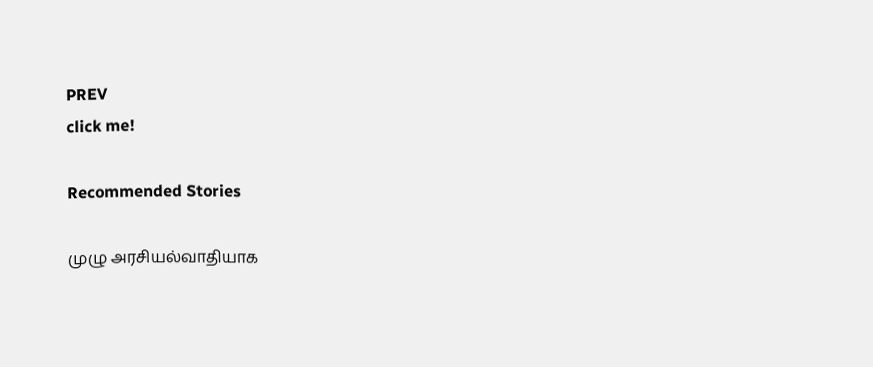PREV
click me!

Recommended Stories

முழு அரசியல்வாதியாக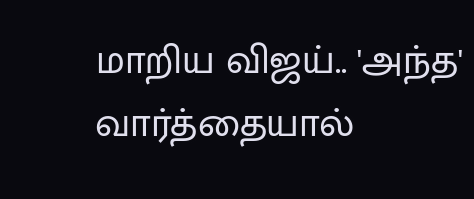மாறிய விஜய்.. 'அந்த' வார்த்தையால்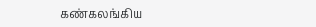கண்கலங்கிய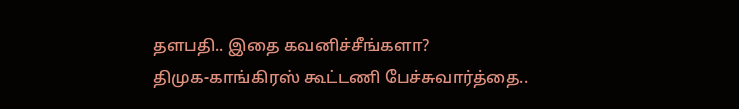தளபதி.. இதை கவனிச்சீங்களா?
திமுக-காங்கிரஸ் கூட்டணி பேச்சுவார்த்தை..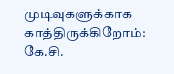முடிவுகளுக்காக காத்திருக்கிறோம்: கே.சி.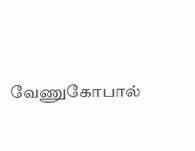வேணுகோபால்